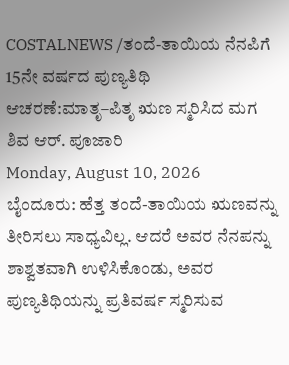COSTALNEWS /ತಂದೆ-ತಾಯಿಯ ನೆನಪಿಗೆ 15ನೇ ವರ್ಷದ ಪುಣ್ಯತಿಥಿ ಆಚರಣೆ:ಮಾತೃ–ಪಿತೃ ಋಣ ಸ್ಮರಿಸಿದ ಮಗ ಶಿವ ಆರ್. ಪೂಜಾರಿ
Monday, August 10, 2026
ಬೈಂದೂರು: ಹೆತ್ತ ತಂದೆ-ತಾಯಿಯ ಋಣವನ್ನು ತೀರಿಸಲು ಸಾಧ್ಯವಿಲ್ಲ. ಆದರೆ ಅವರ ನೆನಪನ್ನು ಶಾಶ್ವತವಾಗಿ ಉಳಿಸಿಕೊಂಡು, ಅವರ ಪುಣ್ಯತಿಥಿಯನ್ನು ಪ್ರತಿವರ್ಷ ಸ್ಮರಿಸುವ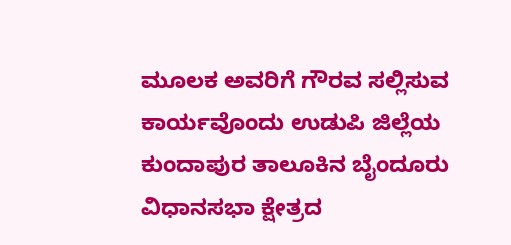ಮೂಲಕ ಅವರಿಗೆ ಗೌರವ ಸಲ್ಲಿಸುವ ಕಾರ್ಯವೊಂದು ಉಡುಪಿ ಜಿಲ್ಲೆಯ ಕುಂದಾಪುರ ತಾಲೂಕಿನ ಬೈಂದೂರು ವಿಧಾನಸಭಾ ಕ್ಷೇತ್ರದ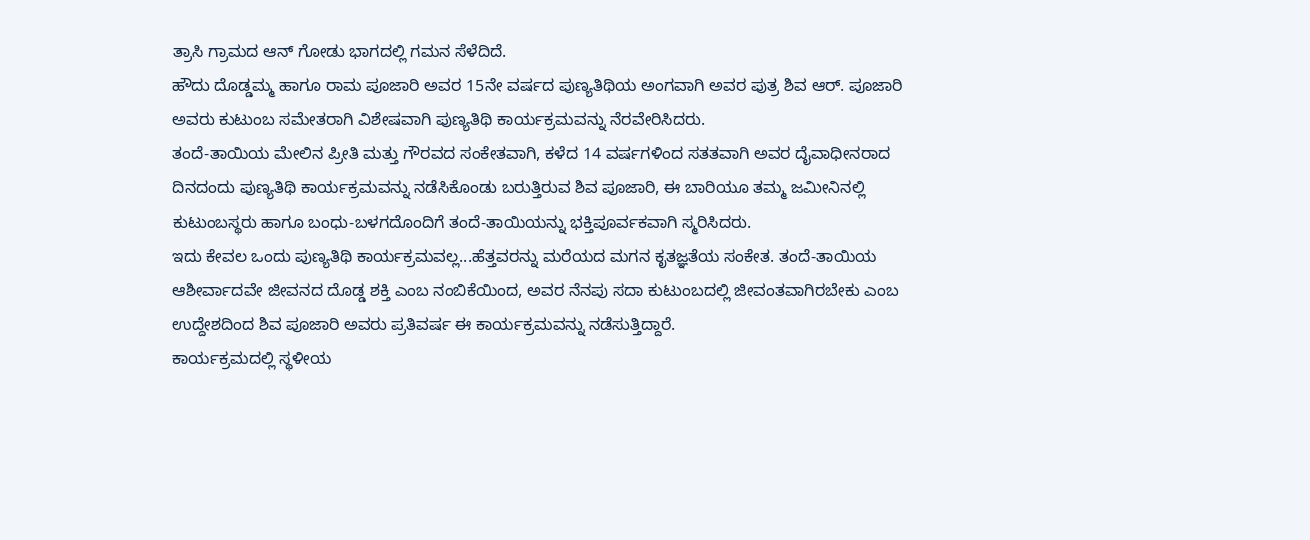ತ್ರಾಸಿ ಗ್ರಾಮದ ಆನ್ ಗೋಡು ಭಾಗದಲ್ಲಿ ಗಮನ ಸೆಳೆದಿದೆ.
ಹೌದು ದೊಡ್ಡಮ್ಮ ಹಾಗೂ ರಾಮ ಪೂಜಾರಿ ಅವರ 15ನೇ ವರ್ಷದ ಪುಣ್ಯತಿಥಿಯ ಅಂಗವಾಗಿ ಅವರ ಪುತ್ರ ಶಿವ ಆರ್. ಪೂಜಾರಿ ಅವರು ಕುಟುಂಬ ಸಮೇತರಾಗಿ ವಿಶೇಷವಾಗಿ ಪುಣ್ಯತಿಥಿ ಕಾರ್ಯಕ್ರಮವನ್ನು ನೆರವೇರಿಸಿದರು.
ತಂದೆ-ತಾಯಿಯ ಮೇಲಿನ ಪ್ರೀತಿ ಮತ್ತು ಗೌರವದ ಸಂಕೇತವಾಗಿ, ಕಳೆದ 14 ವರ್ಷಗಳಿಂದ ಸತತವಾಗಿ ಅವರ ದೈವಾಧೀನರಾದ ದಿನದಂದು ಪುಣ್ಯತಿಥಿ ಕಾರ್ಯಕ್ರಮವನ್ನು ನಡೆಸಿಕೊಂಡು ಬರುತ್ತಿರುವ ಶಿವ ಪೂಜಾರಿ, ಈ ಬಾರಿಯೂ ತಮ್ಮ ಜಮೀನಿನಲ್ಲಿ ಕುಟುಂಬಸ್ಥರು ಹಾಗೂ ಬಂಧು-ಬಳಗದೊಂದಿಗೆ ತಂದೆ-ತಾಯಿಯನ್ನು ಭಕ್ತಿಪೂರ್ವಕವಾಗಿ ಸ್ಮರಿಸಿದರು.
ಇದು ಕೇವಲ ಒಂದು ಪುಣ್ಯತಿಥಿ ಕಾರ್ಯಕ್ರಮವಲ್ಲ...ಹೆತ್ತವರನ್ನು ಮರೆಯದ ಮಗನ ಕೃತಜ್ಞತೆಯ ಸಂಕೇತ. ತಂದೆ-ತಾಯಿಯ ಆಶೀರ್ವಾದವೇ ಜೀವನದ ದೊಡ್ಡ ಶಕ್ತಿ ಎಂಬ ನಂಬಿಕೆಯಿಂದ, ಅವರ ನೆನಪು ಸದಾ ಕುಟುಂಬದಲ್ಲಿ ಜೀವಂತವಾಗಿರಬೇಕು ಎಂಬ ಉದ್ದೇಶದಿಂದ ಶಿವ ಪೂಜಾರಿ ಅವರು ಪ್ರತಿವರ್ಷ ಈ ಕಾರ್ಯಕ್ರಮವನ್ನು ನಡೆಸುತ್ತಿದ್ದಾರೆ.
ಕಾರ್ಯಕ್ರಮದಲ್ಲಿ ಸ್ಥಳೀಯ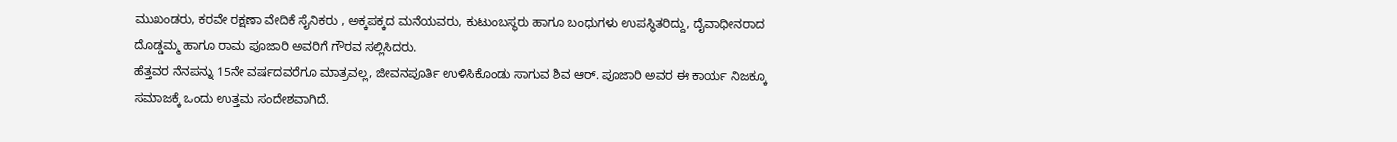ಮುಖಂಡರು, ಕರವೇ ರಕ್ಷಣಾ ವೇದಿಕೆ ಸೈನಿಕರು , ಅಕ್ಕಪಕ್ಕದ ಮನೆಯವರು, ಕುಟುಂಬಸ್ಥರು ಹಾಗೂ ಬಂಧುಗಳು ಉಪಸ್ಥಿತರಿದ್ದು, ದೈವಾಧೀನರಾದ ದೊಡ್ಡಮ್ಮ ಹಾಗೂ ರಾಮ ಪೂಜಾರಿ ಅವರಿಗೆ ಗೌರವ ಸಲ್ಲಿಸಿದರು.
ಹೆತ್ತವರ ನೆನಪನ್ನು 15ನೇ ವರ್ಷದವರೆಗೂ ಮಾತ್ರವಲ್ಲ, ಜೀವನಪೂರ್ತಿ ಉಳಿಸಿಕೊಂಡು ಸಾಗುವ ಶಿವ ಆರ್. ಪೂಜಾರಿ ಅವರ ಈ ಕಾರ್ಯ ನಿಜಕ್ಕೂ ಸಮಾಜಕ್ಕೆ ಒಂದು ಉತ್ತಮ ಸಂದೇಶವಾಗಿದೆ.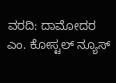ವರದಿ: ದಾಮೋದರ ಎಂ. ಕೋಸ್ಟಲ್ ನ್ಯೂಸ್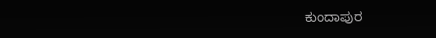ಕುಂದಾಪುರ